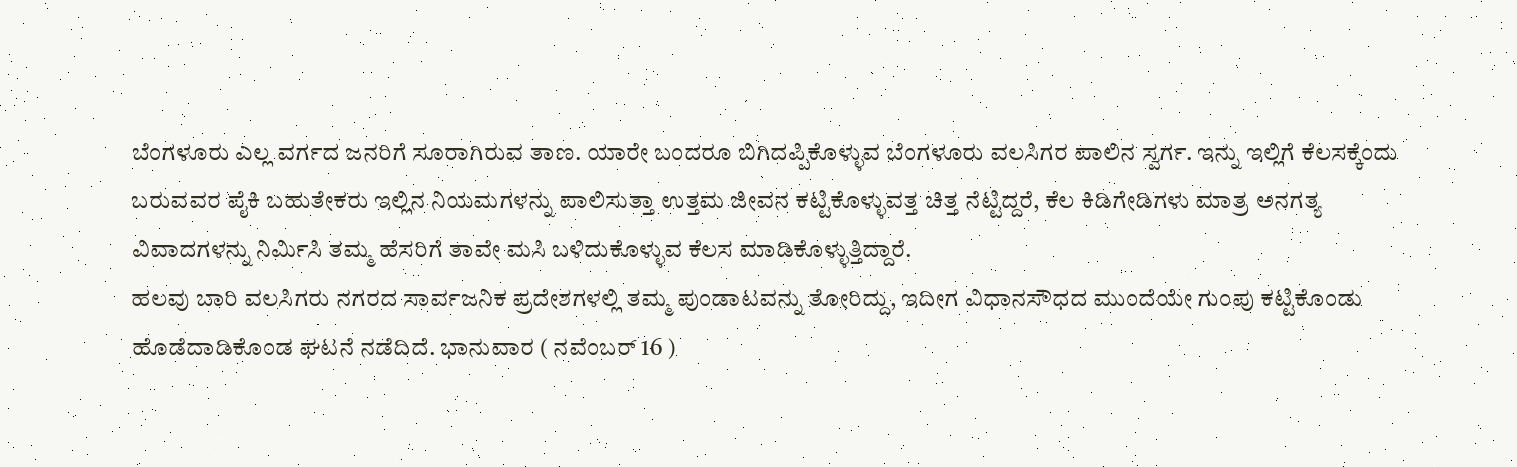ಬೆಂಗಳೂರು ಎಲ್ಲ ವರ್ಗದ ಜನರಿಗೆ ಸೂರಾಗಿರುವ ತಾಣ. ಯಾರೇ ಬಂದರೂ ಬಿಗಿದಪ್ಪಿಕೊಳ್ಳುವ ಬೆಂಗಳೂರು ವಲಸಿಗರ ಪಾಲಿನ ಸ್ವರ್ಗ. ಇನ್ನು ಇಲ್ಲಿಗೆ ಕೆಲಸಕ್ಕೆಂದು ಬರುವವರ ಪೈಕಿ ಬಹುತೇಕರು ಇಲ್ಲಿನ ನಿಯಮಗಳನ್ನು ಪಾಲಿಸುತ್ತಾ ಉತ್ತಮ ಜೀವನ ಕಟ್ಟಿಕೊಳ್ಳುವತ್ತ ಚಿತ್ತ ನೆಟ್ಟಿದ್ದರೆ, ಕೆಲ ಕಿಡಿಗೇಡಿಗಳು ಮಾತ್ರ ಅನಗತ್ಯ ವಿವಾದಗಳನ್ನು ನಿರ್ಮಿಸಿ ತಮ್ಮ ಹೆಸರಿಗೆ ತಾವೇ ಮಸಿ ಬಳಿದುಕೊಳ್ಳುವ ಕೆಲಸ ಮಾಡಿಕೊಳ್ಳುತ್ತಿದ್ದಾರೆ.
ಹಲವು ಬಾರಿ ವಲಸಿಗರು ನಗರದ ಸಾರ್ವಜನಿಕ ಪ್ರದೇಶಗಳಲ್ಲಿ ತಮ್ಮ ಪುಂಡಾಟವನ್ನು ತೋರಿದ್ದು, ಇದೀಗ ವಿಧಾನಸೌಧದ ಮುಂದೆಯೇ ಗುಂಪು ಕಟ್ಟಿಕೊಂಡು ಹೊಡೆದಾಡಿಕೊಂಡ ಘಟನೆ ನಡೆದಿದೆ. ಭಾನುವಾರ ( ನವೆಂಬರ್ 16 )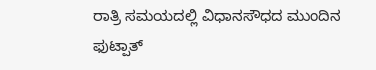ರಾತ್ರಿ ಸಮಯದಲ್ಲಿ ವಿಧಾನಸೌಧದ ಮುಂದಿನ ಫುಟ್ಪಾತ್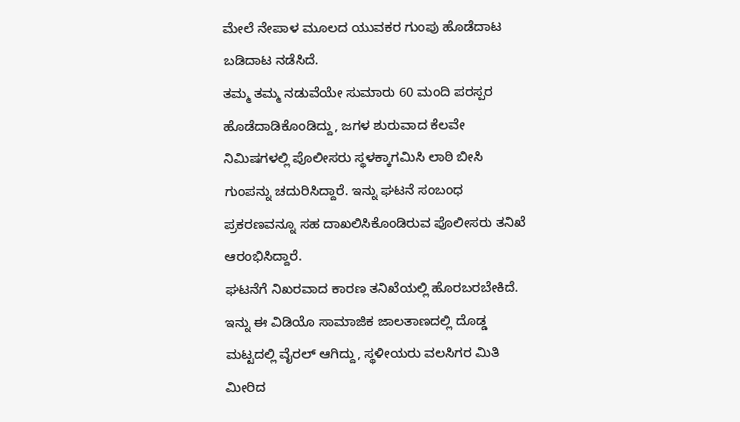ಮೇಲೆ ನೇಪಾಳ ಮೂಲದ ಯುವಕರ ಗುಂಪು ಹೊಡೆದಾಟ ಬಡಿದಾಟ ನಡೆಸಿದೆ.
ತಮ್ಮ ತಮ್ಮ ನಡುವೆಯೇ ಸುಮಾರು 60 ಮಂದಿ ಪರಸ್ಪರ ಹೊಡೆದಾಡಿಕೊಂಡಿದ್ದು, ಜಗಳ ಶುರುವಾದ ಕೆಲವೇ ನಿಮಿಷಗಳಲ್ಲಿ ಪೊಲೀಸರು ಸ್ಥಳಕ್ಕಾಗಮಿಸಿ ಲಾಠಿ ಬೀಸಿ ಗುಂಪನ್ನು ಚದುರಿಸಿದ್ದಾರೆ. ಇನ್ನು ಘಟನೆ ಸಂಬಂಧ ಪ್ರಕರಣವನ್ನೂ ಸಹ ದಾಖಲಿಸಿಕೊಂಡಿರುವ ಪೊಲೀಸರು ತನಿಖೆ ಆರಂಭಿಸಿದ್ದಾರೆ.
ಘಟನೆಗೆ ನಿಖರವಾದ ಕಾರಣ ತನಿಖೆಯಲ್ಲಿ ಹೊರಬರಬೇಕಿದೆ. ಇನ್ನು ಈ ವಿಡಿಯೊ ಸಾಮಾಜಿಕ ಜಾಲತಾಣದಲ್ಲಿ ದೊಡ್ಡ ಮಟ್ಟದಲ್ಲಿ ವೈರಲ್ ಆಗಿದ್ದು, ಸ್ಥಳೀಯರು ವಲಸಿಗರ ಮಿತಿ ಮೀರಿದ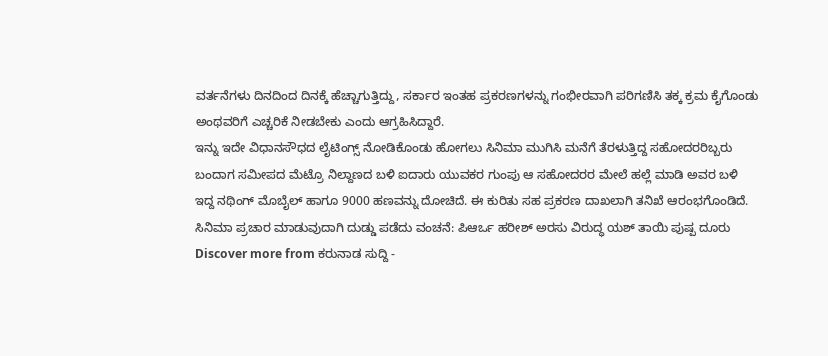ವರ್ತನೆಗಳು ದಿನದಿಂದ ದಿನಕ್ಕೆ ಹೆಚ್ಚಾಗುತ್ತಿದ್ದು, ಸರ್ಕಾರ ಇಂತಹ ಪ್ರಕರಣಗಳನ್ನು ಗಂಭೀರವಾಗಿ ಪರಿಗಣಿಸಿ ತಕ್ಕ ಕ್ರಮ ಕೈಗೊಂಡು ಅಂಥವರಿಗೆ ಎಚ್ಚರಿಕೆ ನೀಡಬೇಕು ಎಂದು ಆಗ್ರಹಿಸಿದ್ದಾರೆ.
ಇನ್ನು ಇದೇ ವಿಧಾನಸೌಧದ ಲೈಟಿಂಗ್ಸ್ ನೋಡಿಕೊಂಡು ಹೋಗಲು ಸಿನಿಮಾ ಮುಗಿಸಿ ಮನೆಗೆ ತೆರಳುತ್ತಿದ್ದ ಸಹೋದರರಿಬ್ಬರು ಬಂದಾಗ ಸಮೀಪದ ಮೆಟ್ರೊ ನಿಲ್ದಾಣದ ಬಳಿ ಐದಾರು ಯುವಕರ ಗುಂಪು ಆ ಸಹೋದರರ ಮೇಲೆ ಹಲ್ಲೆ ಮಾಡಿ ಅವರ ಬಳಿ ಇದ್ದ ನಥಿಂಗ್ ಮೊಬೈಲ್ ಹಾಗೂ 9000 ಹಣವನ್ನು ದೋಚಿದೆ. ಈ ಕುರಿತು ಸಹ ಪ್ರಕರಣ ದಾಖಲಾಗಿ ತನಿಖೆ ಆರಂಭಗೊಂಡಿದೆ.
ಸಿನಿಮಾ ಪ್ರಚಾರ ಮಾಡುವುದಾಗಿ ದುಡ್ಡು ಪಡೆದು ವಂಚನೆ: ಪಿಆರ್ಒ ಹರೀಶ್ ಅರಸು ವಿರುದ್ಧ ಯಶ್ ತಾಯಿ ಪುಷ್ಪ ದೂರು
Discover more from ಕರುನಾಡ ಸುದ್ದಿ -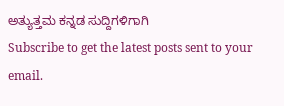ಅತ್ಯುತ್ತಮ ಕನ್ನಡ ಸುದ್ದಿಗಳಿಗಾಗಿ
Subscribe to get the latest posts sent to your email.